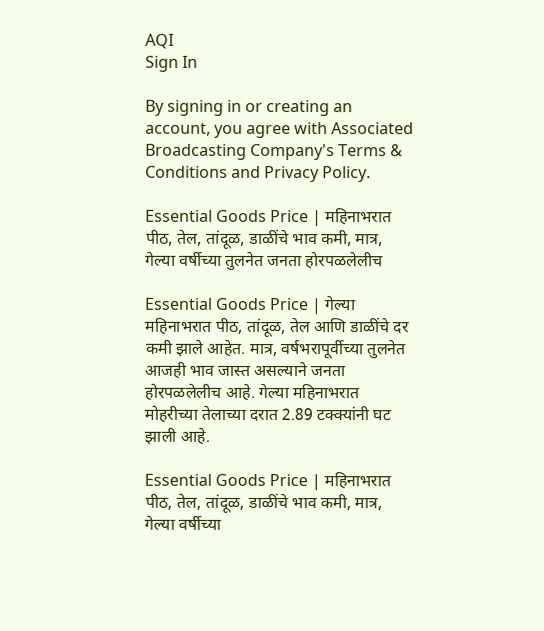AQI
Sign In

By signing in or creating an account, you agree with Associated Broadcasting Company's Terms & Conditions and Privacy Policy.

Essential Goods Price | महिनाभरात पीठ, तेल, तांदूळ, डाळींचे भाव कमी, मात्र, गेल्या वर्षीच्या तुलनेत जनता होरपळलेलीच

Essential Goods Price | गेल्या महिनाभरात पीठ, तांदूळ, तेल आणि डाळींचे दर कमी झाले आहेत. मात्र, वर्षभरापूर्वीच्या तुलनेत आजही भाव जास्त असल्याने जनता होरपळलेलीच आहे. गेल्या महिनाभरात मोहरीच्या तेलाच्या दरात 2.89 टक्क्यांनी घट झाली आहे.

Essential Goods Price | महिनाभरात पीठ, तेल, तांदूळ, डाळींचे भाव कमी, मात्र, गेल्या वर्षीच्या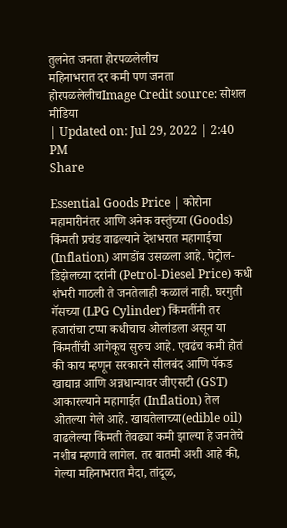तुलनेत जनता होरपळलेलीच
महिनाभरात दर कमी पण जनता होरपळलेलीचImage Credit source: सोशल मीडिया
| Updated on: Jul 29, 2022 | 2:40 PM
Share

Essential Goods Price | कोरोना महामारीनंतर आणि अनेक वस्तुंच्या (Goods) किंमती प्रचंड वाढल्याने देशभरात महागाईचा (Inflation) आगडोंब उसळला आहे. पेट्रोल-डिझेलच्या दरांनी (Petrol-Diesel Price) कधी शंभरी गाठली ते जनतेलाही कळालं नाही. घरगुती गॅसच्या (LPG Cylinder) किंमतींनी तर हजारांचा टप्पा कधीचाच ओलांडला असून या किंमतींची आगेकूच सुरुच आहे. एवढंच कमी होतं की काय म्हणून सरकारने सीलबंद आणि पॅकड खाद्यान्न आणि अन्नधान्यावर जीएसटी (GST) आकारल्याने महागाईत (Inflation) तेल ओतल्या गेले आहे. खाद्यतेलाच्या(edible oil) वाढलेल्या किंमती तेवढ्या कमी झाल्या हे जनतेचे नशीब म्हणावे लागेल. तर बातमी अशी आहे की, गेल्या महिनाभरात मैदा, तांदूळ,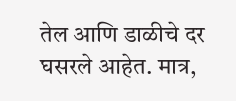तेल आणि डाळीचे दर घसरले आहेत. मात्र,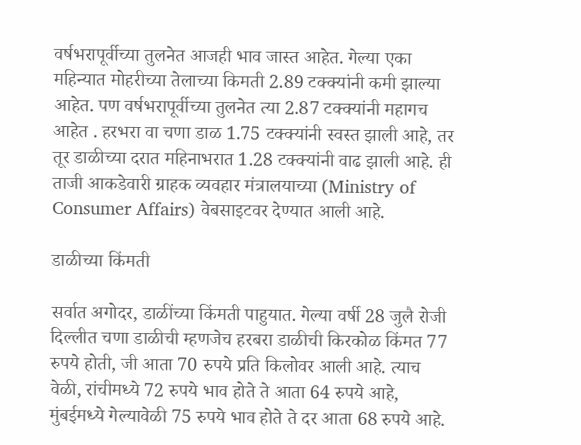वर्षभरापूर्वीच्या तुलनेत आजही भाव जास्त आहेत. गेल्या एका महिन्यात मोहरीच्या तेलाच्या किमती 2.89 टक्क्यांनी कमी झाल्या आहेत. पण वर्षभरापूर्वीच्या तुलनेत त्या 2.87 टक्क्यांनी महागच आहेत . हरभरा वा चणा डाळ 1.75 टक्क्यांनी स्वस्त झाली आहे, तर तूर डाळीच्या दरात महिनाभरात 1.28 टक्क्यांनी वाढ झाली आहे. ही ताजी आकडेवारी ग्राहक व्यवहार मंत्रालयाच्या (Ministry of Consumer Affairs) वेबसाइटवर देण्यात आली आहे.

डाळीच्या किंमती

सर्वात अगोदर, डाळींच्या किंमती पाहुयात. गेल्या वर्षी 28 जुलै रोजी दिल्लीत चणा डाळीची म्हणजेच हरबरा डाळीची किरकोळ किंमत 77 रुपये होती, जी आता 70 रुपये प्रति किलोवर आली आहे. त्याच वेळी, रांचीमध्ये 72 रुपये भाव होते ते आता 64 रुपये आहे, मुंबईमध्ये गेल्यावेळी 75 रुपये भाव होते ते दर आता 68 रुपये आहे.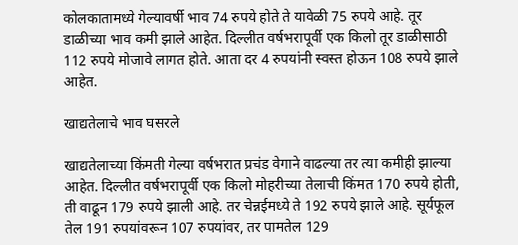कोलकातामध्ये गेल्यावर्षी भाव 74 रुपये होते ते यावेळी 75 रुपये आहे. तूर डाळीच्या भाव कमी झाले आहेत. दिल्लीत वर्षभरापूर्वी एक किलो तूर डाळीसाठी 112 रुपये मोजावे लागत होते. आता दर 4 रुपयांनी स्वस्त होऊन 108 रुपये झाले आहेत.

खाद्यतेलाचे भाव घसरले

खाद्यतेलाच्या किंमती गेल्या वर्षभरात प्रचंड वेगाने वाढल्या तर त्या कमीही झाल्या आहेत. दिल्लीत वर्षभरापूर्वी एक किलो मोहरीच्या तेलाची किंमत 170 रुपये होती, ती वाढून 179 रुपये झाली आहे. तर चेन्नईमध्ये ते 192 रुपये झाले आहे. सूर्यफूल तेल 191 रुपयांवरून 107 रुपयांवर, तर पामतेल 129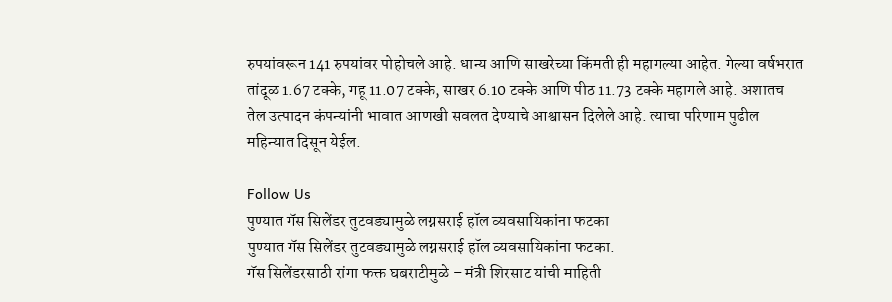रुपयांवरून 141 रुपयांवर पोहोचले आहे. धान्य आणि साखरेच्या किंमती ही महागल्या आहेत. गेल्या वर्षभरात तांदूळ 1.67 टक्के, गहू 11.07 टक्के, साखर 6.10 टक्के आणि पीठ 11.73 टक्के महागले आहे. अशातच तेल उत्पादन कंपन्यांनी भावात आणखी सवलत देण्याचे आश्वासन दिलेले आहे. त्याचा परिणाम पुढील महिन्यात दिसून येईल.

Follow Us
पुण्यात गॅस सिलेंडर तुटवड्यामुळे लग्नसराई हॉल व्यवसायिकांना फटका
पुण्यात गॅस सिलेंडर तुटवड्यामुळे लग्नसराई हॉल व्यवसायिकांना फटका.
गॅस सिलेंडरसाठी रांगा फक्त घबराटीमुळे – मंत्री शिरसाट यांची माहिती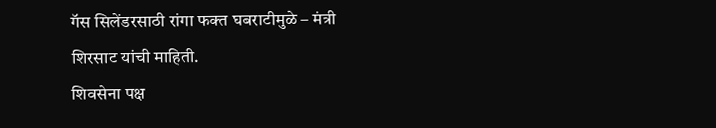गॅस सिलेंडरसाठी रांगा फक्त घबराटीमुळे – मंत्री शिरसाट यांची माहिती.
शिवसेना पक्ष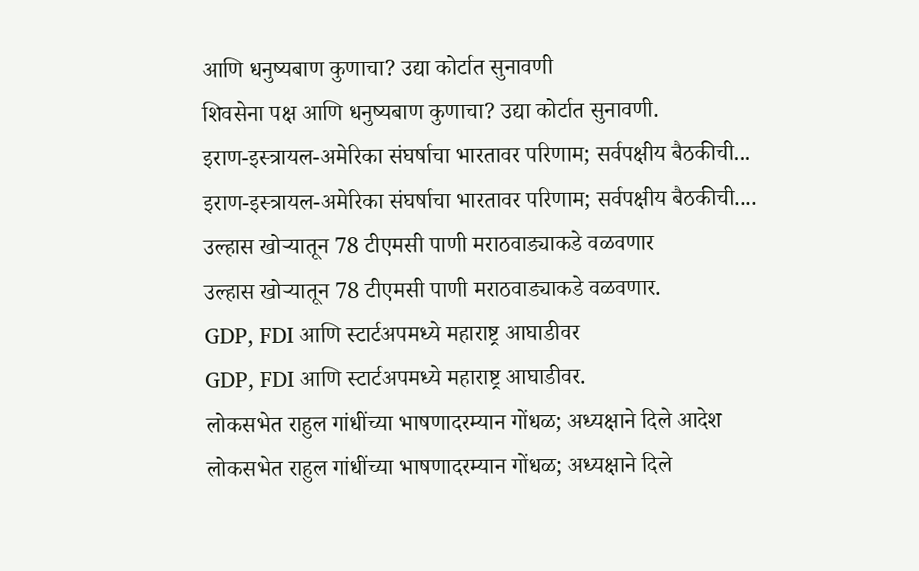आणि धनुष्यबाण कुणाचा? उद्या कोर्टात सुनावणी
शिवसेना पक्ष आणि धनुष्यबाण कुणाचा? उद्या कोर्टात सुनावणी.
इराण-इस्त्रायल-अमेरिका संघर्षाचा भारतावर परिणाम; सर्वपक्षीय बैठकीची...
इराण-इस्त्रायल-अमेरिका संघर्षाचा भारतावर परिणाम; सर्वपक्षीय बैठकीची....
उल्हास खोऱ्यातून 78 टीएमसी पाणी मराठवाड्याकडे वळवणार
उल्हास खोऱ्यातून 78 टीएमसी पाणी मराठवाड्याकडे वळवणार.
GDP, FDI आणि स्टार्टअपमध्ये महाराष्ट्र आघाडीवर
GDP, FDI आणि स्टार्टअपमध्ये महाराष्ट्र आघाडीवर.
लोकसभेत राहुल गांधींच्या भाषणादरम्यान गोंधळ; अध्यक्षाने दिले आदेश
लोकसभेत राहुल गांधींच्या भाषणादरम्यान गोंधळ; अध्यक्षाने दिले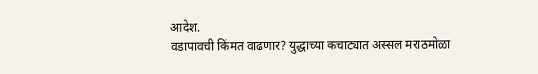आदेश.
वडापावची किंमत वाढणार? युद्धाच्या कचाट्यात अस्सल मराठमोळा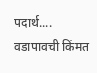पदार्थ....
वडापावची किंमत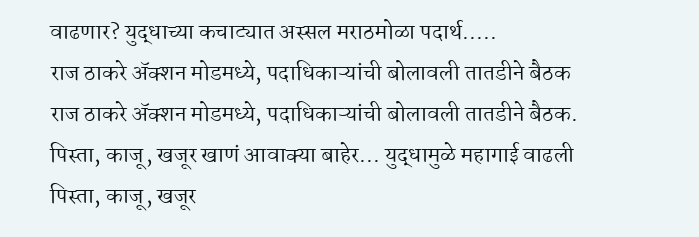वाढणार? युद्धाच्या कचाट्यात अस्सल मराठमोळा पदार्थ.....
राज ठाकरे अ‍ॅक्शन मोडमध्ये, पदाधिकाऱ्यांची बोलावली तातडीने बैठक
राज ठाकरे अ‍ॅक्शन मोडमध्ये, पदाधिकाऱ्यांची बोलावली तातडीने बैठक.
पिस्ता, काजू, खजूर खाणं आवाक्या बाहेर... युद्धामुळे महागाई वाढली
पिस्ता, काजू, खजूर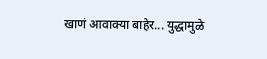खाणं आवाक्या बाहेर... युद्धामुळे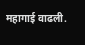महागाई वाढली.